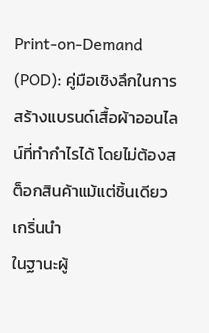Print-on-Demand (POD): คู่มือเชิงลึกในการสร้างแบรนด์เสื้อผ้าออนไลน์ที่ทำกำไรได้ โดยไม่ต้องสต็อกสินค้าแม้แต่ชิ้นเดียว
เกริ่นนำ
ในฐานะผู้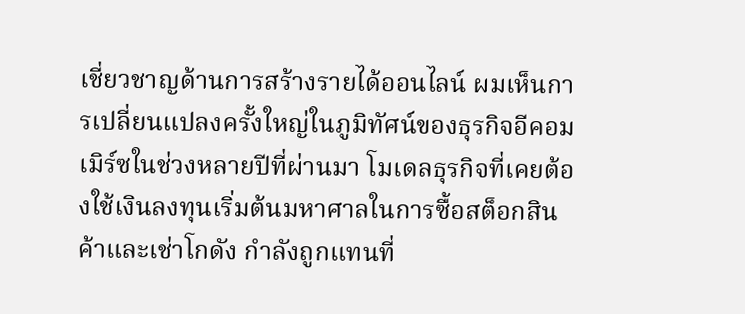เชี่ยวชาญด้านการสร้างรายได้ออนไลน์ ผมเห็นการเปลี่ยนแปลงครั้งใหญ่ในภูมิทัศน์ของธุรกิจอีคอมเมิร์ซในช่วงหลายปีที่ผ่านมา โมเดลธุรกิจที่เคยต้องใช้เงินลงทุนเริ่มต้นมหาศาลในการซื้อสต็อกสินค้าและเช่าโกดัง กำลังถูกแทนที่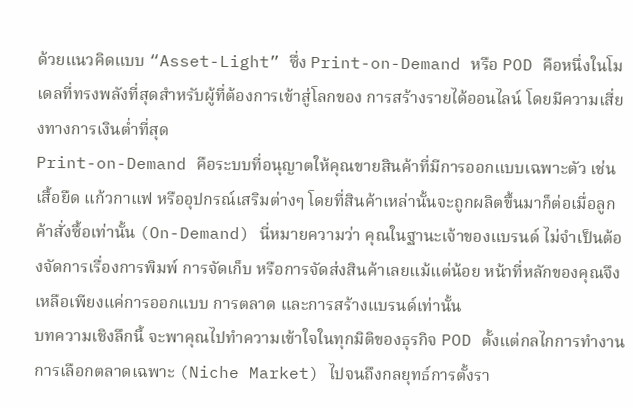ด้วยแนวคิดแบบ “Asset-Light” ซึ่ง Print-on-Demand หรือ POD คือหนึ่งในโมเดลที่ทรงพลังที่สุดสำหรับผู้ที่ต้องการเข้าสู่โลกของ การสร้างรายได้ออนไลน์ โดยมีความเสี่ยงทางการเงินต่ำที่สุด
Print-on-Demand คือระบบที่อนุญาตให้คุณขายสินค้าที่มีการออกแบบเฉพาะตัว เช่น เสื้อยืด แก้วกาแฟ หรืออุปกรณ์เสริมต่างๆ โดยที่สินค้าเหล่านั้นจะถูกผลิตขึ้นมาก็ต่อเมื่อลูกค้าสั่งซื้อเท่านั้น (On-Demand) นี่หมายความว่า คุณในฐานะเจ้าของแบรนด์ ไม่จำเป็นต้องจัดการเรื่องการพิมพ์ การจัดเก็บ หรือการจัดส่งสินค้าเลยแม้แต่น้อย หน้าที่หลักของคุณจึงเหลือเพียงแค่การออกแบบ การตลาด และการสร้างแบรนด์เท่านั้น
บทความเชิงลึกนี้ จะพาคุณไปทำความเข้าใจในทุกมิติของธุรกิจ POD ตั้งแต่กลไกการทำงาน การเลือกตลาดเฉพาะ (Niche Market) ไปจนถึงกลยุทธ์การตั้งรา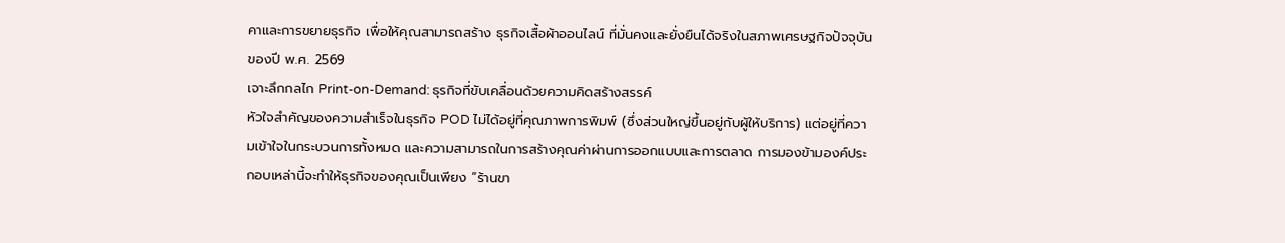คาและการขยายธุรกิจ เพื่อให้คุณสามารถสร้าง ธุรกิจเสื้อผ้าออนไลน์ ที่มั่นคงและยั่งยืนได้จริงในสภาพเศรษฐกิจปัจจุบันของปี พ.ศ. 2569
เจาะลึกกลไก Print-on-Demand: ธุรกิจที่ขับเคลื่อนด้วยความคิดสร้างสรรค์
หัวใจสำคัญของความสำเร็จในธุรกิจ POD ไม่ได้อยู่ที่คุณภาพการพิมพ์ (ซึ่งส่วนใหญ่ขึ้นอยู่กับผู้ให้บริการ) แต่อยู่ที่ความเข้าใจในกระบวนการทั้งหมด และความสามารถในการสร้างคุณค่าผ่านการออกแบบและการตลาด การมองข้ามองค์ประกอบเหล่านี้จะทำให้ธุรกิจของคุณเป็นเพียง “ร้านขา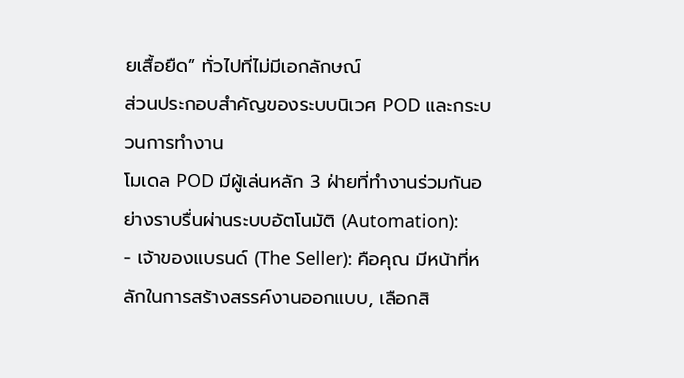ยเสื้อยืด” ทั่วไปที่ไม่มีเอกลักษณ์
ส่วนประกอบสำคัญของระบบนิเวศ POD และกระบวนการทำงาน
โมเดล POD มีผู้เล่นหลัก 3 ฝ่ายที่ทำงานร่วมกันอย่างราบรื่นผ่านระบบอัตโนมัติ (Automation):
- เจ้าของแบรนด์ (The Seller): คือคุณ มีหน้าที่หลักในการสร้างสรรค์งานออกแบบ, เลือกสิ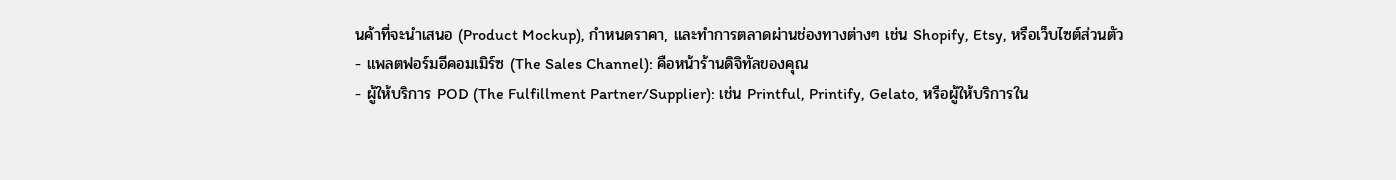นค้าที่จะนำเสนอ (Product Mockup), กำหนดราคา, และทำการตลาดผ่านช่องทางต่างๆ เช่น Shopify, Etsy, หรือเว็บไซต์ส่วนตัว
- แพลตฟอร์มอีคอมเมิร์ซ (The Sales Channel): คือหน้าร้านดิจิทัลของคุณ
- ผู้ให้บริการ POD (The Fulfillment Partner/Supplier): เช่น Printful, Printify, Gelato, หรือผู้ให้บริการใน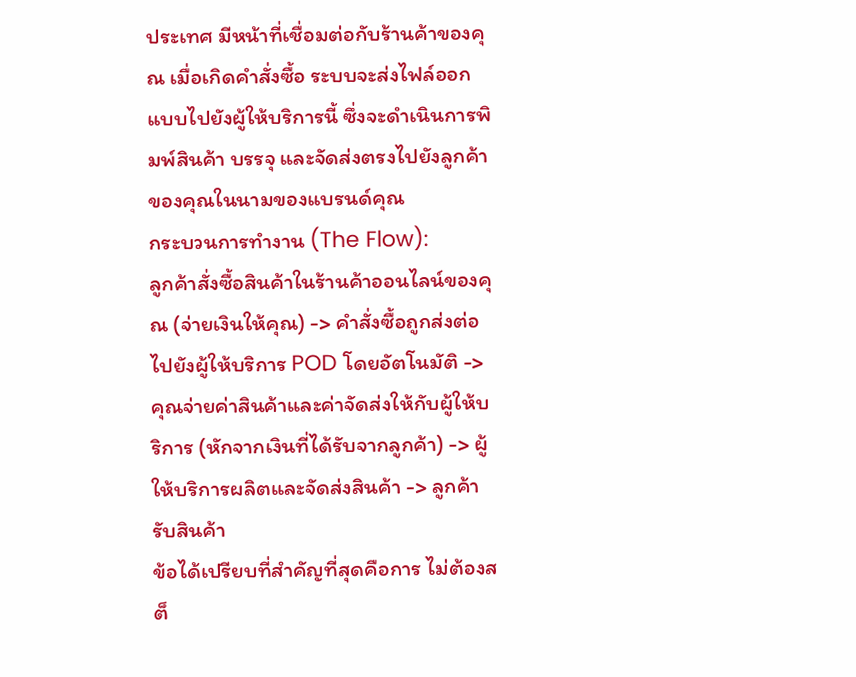ประเทศ มีหน้าที่เชื่อมต่อกับร้านค้าของคุณ เมื่อเกิดคำสั่งซื้อ ระบบจะส่งไฟล์ออกแบบไปยังผู้ให้บริการนี้ ซึ่งจะดำเนินการพิมพ์สินค้า บรรจุ และจัดส่งตรงไปยังลูกค้าของคุณในนามของแบรนด์คุณ
กระบวนการทำงาน (The Flow):
ลูกค้าสั่งซื้อสินค้าในร้านค้าออนไลน์ของคุณ (จ่ายเงินให้คุณ) -> คำสั่งซื้อถูกส่งต่อไปยังผู้ให้บริการ POD โดยอัตโนมัติ -> คุณจ่ายค่าสินค้าและค่าจัดส่งให้กับผู้ให้บริการ (หักจากเงินที่ได้รับจากลูกค้า) -> ผู้ให้บริการผลิตและจัดส่งสินค้า -> ลูกค้ารับสินค้า
ข้อได้เปรียบที่สำคัญที่สุดคือการ ไม่ต้องสต็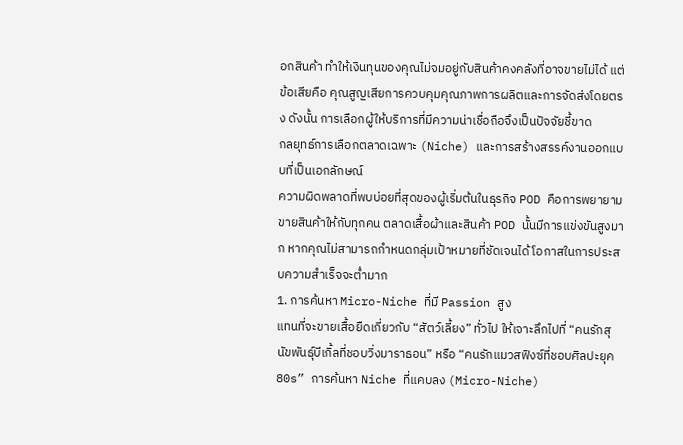อกสินค้า ทำให้เงินทุนของคุณไม่จมอยู่กับสินค้าคงคลังที่อาจขายไม่ได้ แต่ข้อเสียคือ คุณสูญเสียการควบคุมคุณภาพการผลิตและการจัดส่งโดยตรง ดังนั้น การเลือกผู้ให้บริการที่มีความน่าเชื่อถือจึงเป็นปัจจัยชี้ขาด
กลยุทธ์การเลือกตลาดเฉพาะ (Niche) และการสร้างสรรค์งานออกแบบที่เป็นเอกลักษณ์
ความผิดพลาดที่พบบ่อยที่สุดของผู้เริ่มต้นในธุรกิจ POD คือการพยายามขายสินค้าให้กับทุกคน ตลาดเสื้อผ้าและสินค้า POD นั้นมีการแข่งขันสูงมาก หากคุณไม่สามารถกำหนดกลุ่มเป้าหมายที่ชัดเจนได้ โอกาสในการประสบความสำเร็จจะต่ำมาก
1. การค้นหา Micro-Niche ที่มี Passion สูง
แทนที่จะขายเสื้อยืดเกี่ยวกับ “สัตว์เลี้ยง” ทั่วไป ให้เจาะลึกไปที่ “คนรักสุนัขพันธุ์บีเกิ้ลที่ชอบวิ่งมาราธอน” หรือ “คนรักแมวสฟิงซ์ที่ชอบศิลปะยุค 80s” การค้นหา Niche ที่แคบลง (Micro-Niche)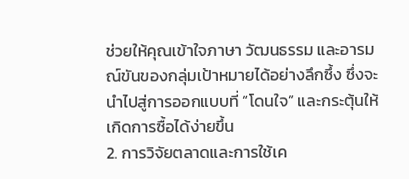ช่วยให้คุณเข้าใจภาษา วัฒนธรรม และอารมณ์ขันของกลุ่มเป้าหมายได้อย่างลึกซึ้ง ซึ่งจะนำไปสู่การออกแบบที่ “โดนใจ” และกระตุ้นให้เกิดการซื้อได้ง่ายขึ้น
2. การวิจัยตลาดและการใช้เค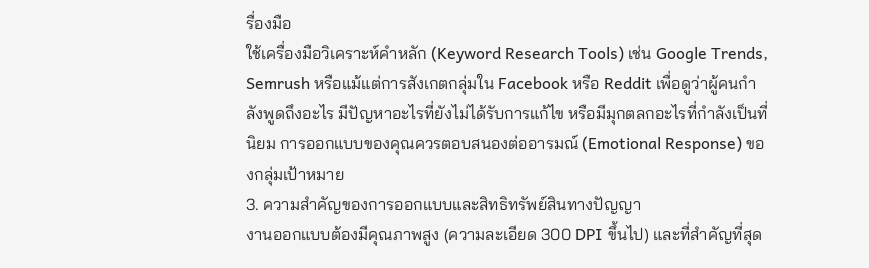รื่องมือ
ใช้เครื่องมือวิเคราะห์คำหลัก (Keyword Research Tools) เช่น Google Trends, Semrush หรือแม้แต่การสังเกตกลุ่มใน Facebook หรือ Reddit เพื่อดูว่าผู้คนกำลังพูดถึงอะไร มีปัญหาอะไรที่ยังไม่ได้รับการแก้ไข หรือมีมุกตลกอะไรที่กำลังเป็นที่นิยม การออกแบบของคุณควรตอบสนองต่ออารมณ์ (Emotional Response) ของกลุ่มเป้าหมาย
3. ความสำคัญของการออกแบบและสิทธิทรัพย์สินทางปัญญา
งานออกแบบต้องมีคุณภาพสูง (ความละเอียด 300 DPI ขึ้นไป) และที่สำคัญที่สุด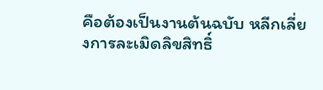คือต้องเป็นงานต้นฉบับ หลีกเลี่ยงการละเมิดลิขสิทธิ์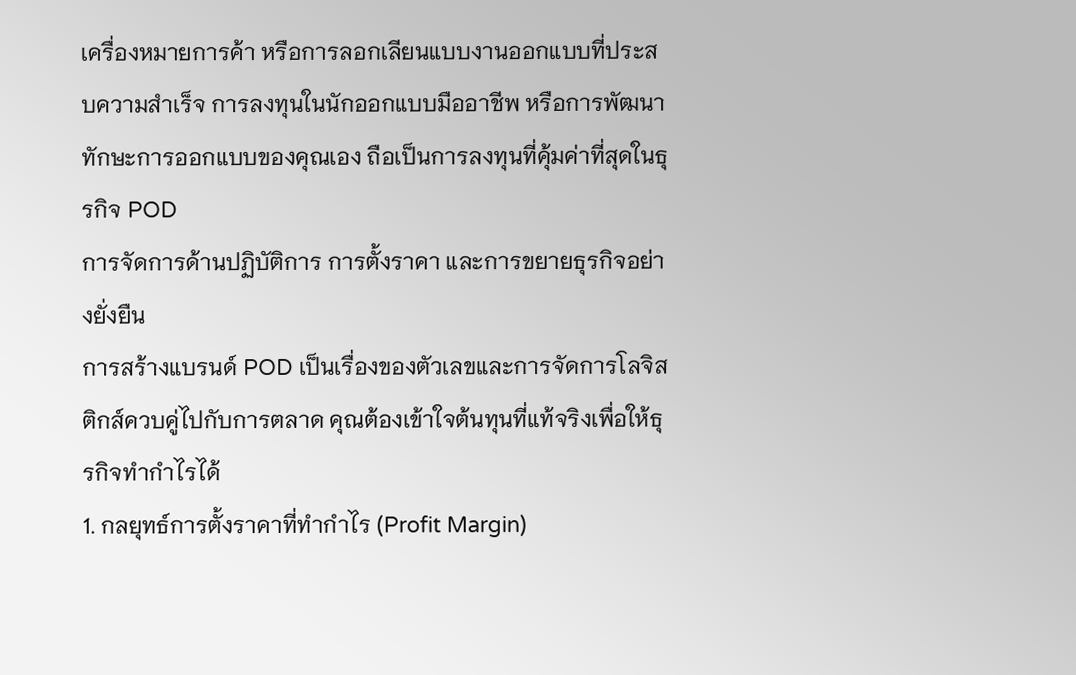เครื่องหมายการค้า หรือการลอกเลียนแบบงานออกแบบที่ประสบความสำเร็จ การลงทุนในนักออกแบบมืออาชีพ หรือการพัฒนาทักษะการออกแบบของคุณเอง ถือเป็นการลงทุนที่คุ้มค่าที่สุดในธุรกิจ POD
การจัดการด้านปฏิบัติการ การตั้งราคา และการขยายธุรกิจอย่างยั่งยืน
การสร้างแบรนด์ POD เป็นเรื่องของตัวเลขและการจัดการโลจิสติกส์ควบคู่ไปกับการตลาด คุณต้องเข้าใจต้นทุนที่แท้จริงเพื่อให้ธุรกิจทำกำไรได้
1. กลยุทธ์การตั้งราคาที่ทำกำไร (Profit Margin)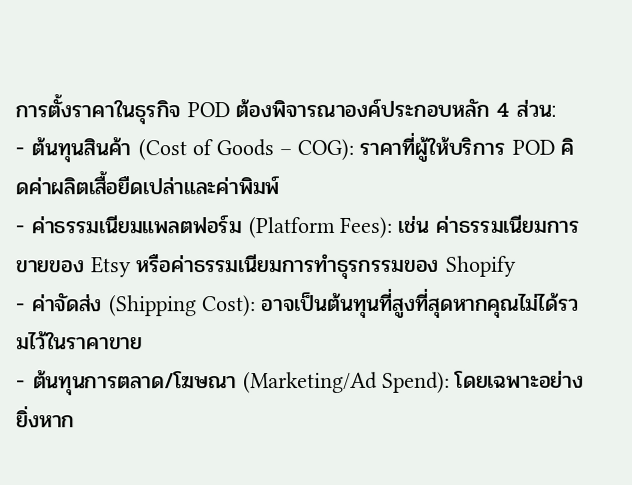การตั้งราคาในธุรกิจ POD ต้องพิจารณาองค์ประกอบหลัก 4 ส่วน:
- ต้นทุนสินค้า (Cost of Goods – COG): ราคาที่ผู้ให้บริการ POD คิดค่าผลิตเสื้อยืดเปล่าและค่าพิมพ์
- ค่าธรรมเนียมแพลตฟอร์ม (Platform Fees): เช่น ค่าธรรมเนียมการขายของ Etsy หรือค่าธรรมเนียมการทำธุรกรรมของ Shopify
- ค่าจัดส่ง (Shipping Cost): อาจเป็นต้นทุนที่สูงที่สุดหากคุณไม่ได้รวมไว้ในราคาขาย
- ต้นทุนการตลาด/โฆษณา (Marketing/Ad Spend): โดยเฉพาะอย่างยิ่งหาก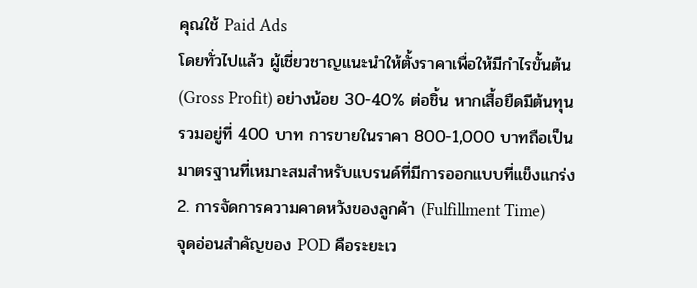คุณใช้ Paid Ads
โดยทั่วไปแล้ว ผู้เชี่ยวชาญแนะนำให้ตั้งราคาเพื่อให้มีกำไรขั้นต้น (Gross Profit) อย่างน้อย 30-40% ต่อชิ้น หากเสื้อยืดมีต้นทุนรวมอยู่ที่ 400 บาท การขายในราคา 800-1,000 บาทถือเป็นมาตรฐานที่เหมาะสมสำหรับแบรนด์ที่มีการออกแบบที่แข็งแกร่ง
2. การจัดการความคาดหวังของลูกค้า (Fulfillment Time)
จุดอ่อนสำคัญของ POD คือระยะเว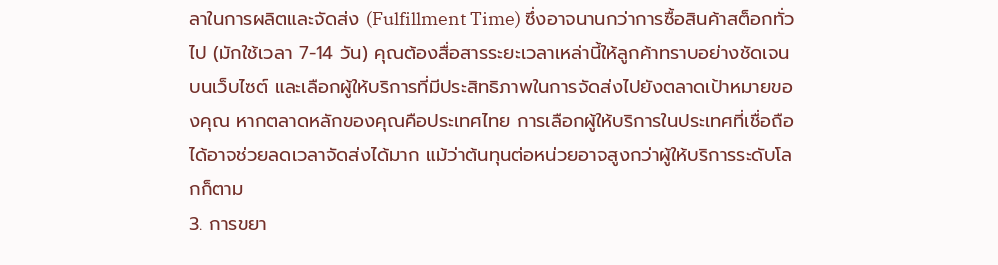ลาในการผลิตและจัดส่ง (Fulfillment Time) ซึ่งอาจนานกว่าการซื้อสินค้าสต็อกทั่วไป (มักใช้เวลา 7-14 วัน) คุณต้องสื่อสารระยะเวลาเหล่านี้ให้ลูกค้าทราบอย่างชัดเจนบนเว็บไซต์ และเลือกผู้ให้บริการที่มีประสิทธิภาพในการจัดส่งไปยังตลาดเป้าหมายของคุณ หากตลาดหลักของคุณคือประเทศไทย การเลือกผู้ให้บริการในประเทศที่เชื่อถือได้อาจช่วยลดเวลาจัดส่งได้มาก แม้ว่าต้นทุนต่อหน่วยอาจสูงกว่าผู้ให้บริการระดับโลกก็ตาม
3. การขยา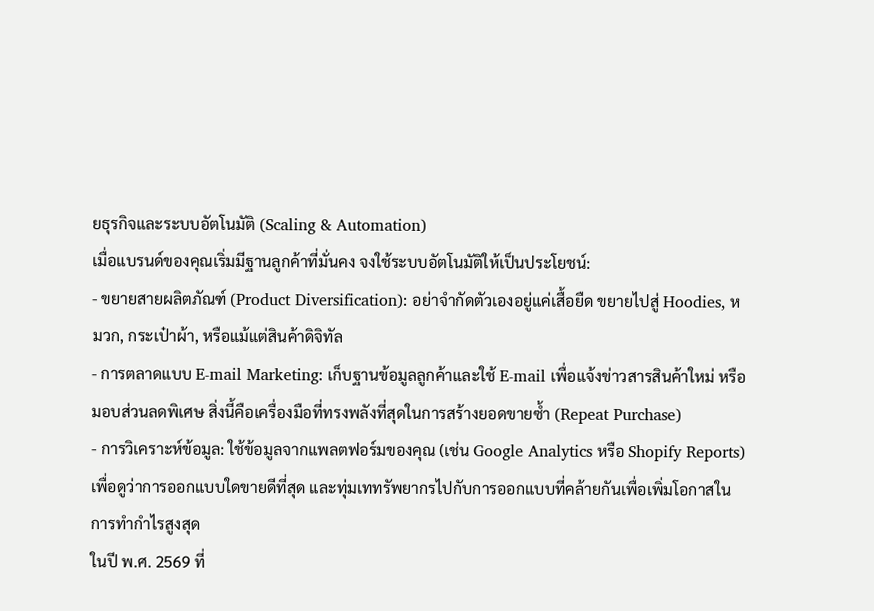ยธุรกิจและระบบอัตโนมัติ (Scaling & Automation)
เมื่อแบรนด์ของคุณเริ่มมีฐานลูกค้าที่มั่นคง จงใช้ระบบอัตโนมัติให้เป็นประโยชน์:
- ขยายสายผลิตภัณฑ์ (Product Diversification): อย่าจำกัดตัวเองอยู่แค่เสื้อยืด ขยายไปสู่ Hoodies, หมวก, กระเป๋าผ้า, หรือแม้แต่สินค้าดิจิทัล
- การตลาดแบบ E-mail Marketing: เก็บฐานข้อมูลลูกค้าและใช้ E-mail เพื่อแจ้งข่าวสารสินค้าใหม่ หรือมอบส่วนลดพิเศษ สิ่งนี้คือเครื่องมือที่ทรงพลังที่สุดในการสร้างยอดขายซ้ำ (Repeat Purchase)
- การวิเคราะห์ข้อมูล: ใช้ข้อมูลจากแพลตฟอร์มของคุณ (เช่น Google Analytics หรือ Shopify Reports) เพื่อดูว่าการออกแบบใดขายดีที่สุด และทุ่มเททรัพยากรไปกับการออกแบบที่คล้ายกันเพื่อเพิ่มโอกาสในการทำกำไรสูงสุด
ในปี พ.ศ. 2569 ที่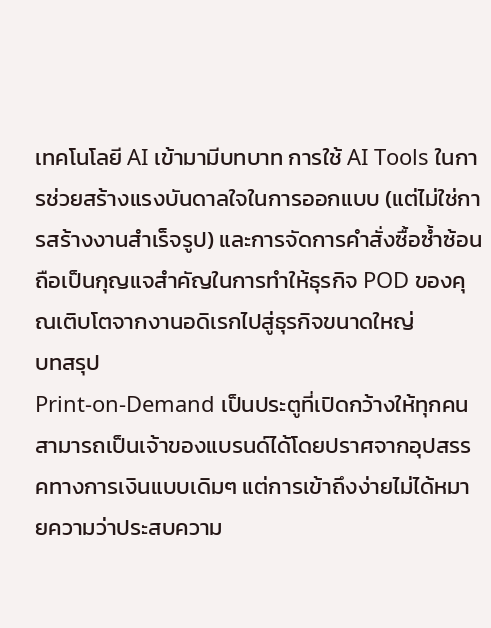เทคโนโลยี AI เข้ามามีบทบาท การใช้ AI Tools ในการช่วยสร้างแรงบันดาลใจในการออกแบบ (แต่ไม่ใช่การสร้างงานสำเร็จรูป) และการจัดการคำสั่งซื้อซ้ำซ้อน ถือเป็นกุญแจสำคัญในการทำให้ธุรกิจ POD ของคุณเติบโตจากงานอดิเรกไปสู่ธุรกิจขนาดใหญ่
บทสรุป
Print-on-Demand เป็นประตูที่เปิดกว้างให้ทุกคนสามารถเป็นเจ้าของแบรนด์ได้โดยปราศจากอุปสรรคทางการเงินแบบเดิมๆ แต่การเข้าถึงง่ายไม่ได้หมายความว่าประสบความ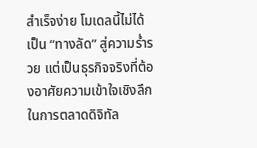สำเร็จง่าย โมเดลนี้ไม่ได้เป็น “ทางลัด” สู่ความร่ำรวย แต่เป็นธุรกิจจริงที่ต้องอาศัยความเข้าใจเชิงลึกในการตลาดดิจิทัล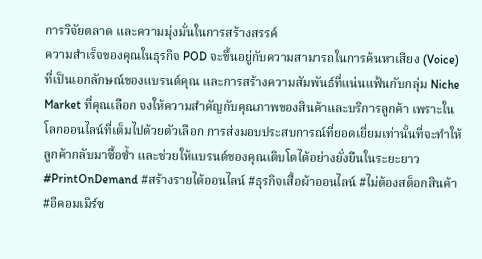การวิจัยตลาด และความมุ่งมั่นในการสร้างสรรค์
ความสำเร็จของคุณในธุรกิจ POD จะขึ้นอยู่กับความสามารถในการค้นหาเสียง (Voice) ที่เป็นเอกลักษณ์ของแบรนด์คุณ และการสร้างความสัมพันธ์ที่แน่นแฟ้นกับกลุ่ม Niche Market ที่คุณเลือก จงให้ความสำคัญกับคุณภาพของสินค้าและบริการลูกค้า เพราะในโลกออนไลน์ที่เต็มไปด้วยตัวเลือก การส่งมอบประสบการณ์ที่ยอดเยี่ยมเท่านั้นที่จะทำให้ลูกค้ากลับมาซื้อซ้ำ และช่วยให้แบรนด์ของคุณเติบโตได้อย่างยั่งยืนในระยะยาว
#PrintOnDemand #สร้างรายได้ออนไลน์ #ธุรกิจเสื้อผ้าออนไลน์ #ไม่ต้องสต็อกสินค้า #อีคอมเมิร์ซ